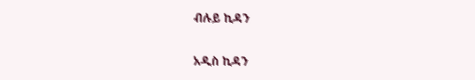ብሉይ ኪዳን

አዲስ ኪዳን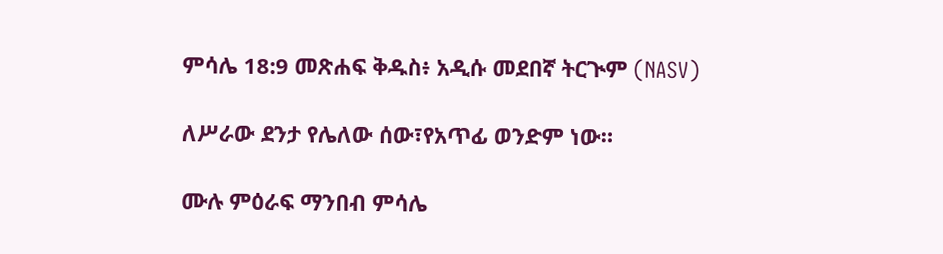ምሳሌ 18:9 መጽሐፍ ቅዱስ፥ አዲሱ መደበኛ ትርጒም (NASV)

ለሥራው ደንታ የሌለው ሰው፣የአጥፊ ወንድም ነው።

ሙሉ ምዕራፍ ማንበብ ምሳሌ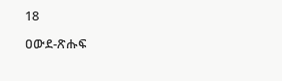18

ዐውደ-ጽሑፍ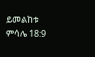ይመልከቱ ምሳሌ 18:9